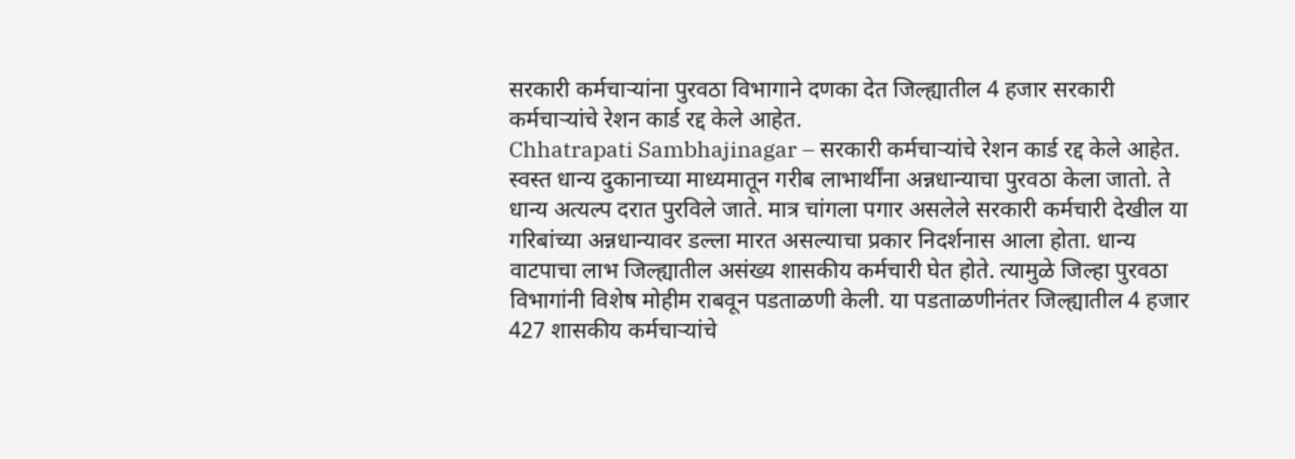सरकारी कर्मचाऱ्यांना पुरवठा विभागाने दणका देत जिल्ह्यातील 4 हजार सरकारी कर्मचाऱ्यांचे रेशन कार्ड रद्द केले आहेत.
Chhatrapati Sambhajinagar – सरकारी कर्मचाऱ्यांचे रेशन कार्ड रद्द केले आहेत. स्वस्त धान्य दुकानाच्या माध्यमातून गरीब लाभार्थींना अन्नधान्याचा पुरवठा केला जातो. ते धान्य अत्यल्प दरात पुरविले जाते. मात्र चांगला पगार असलेले सरकारी कर्मचारी देखील या गरिबांच्या अन्नधान्यावर डल्ला मारत असल्याचा प्रकार निदर्शनास आला होता. धान्य वाटपाचा लाभ जिल्ह्यातील असंख्य शासकीय कर्मचारी घेत होते. त्यामुळे जिल्हा पुरवठा विभागांनी विशेष मोहीम राबवून पडताळणी केली. या पडताळणीनंतर जिल्ह्यातील 4 हजार 427 शासकीय कर्मचाऱ्यांचे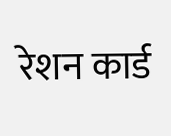रेशन कार्ड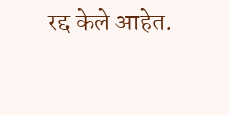रद्द केले आहेत.